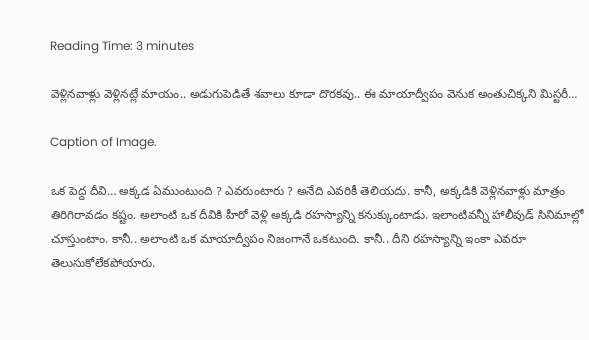Reading Time: 3 minutes

వెళ్లినవాళ్లు వెళ్లినట్లే మాయం.. అడుగుపెడితే శవాలు కూడా దొరకవు.. ఈ మాయాద్వీపం వెనుక అంతుచిక్కని మిస్టరీ…

Caption of Image.

ఒక పెద్ద దీవి… అక్కడ ఏముంటుంది ? ఎవరుంటారు ? అనేది ఎవరికీ తెలియదు. కానీ, అక్కడికి వెళ్లినవాళ్లు మాత్రం తిరిగిరావడం కష్టం. అలాంటి ఒక దీవికి హీరో వెళ్లి అక్కడి రహస్యాన్ని కనుక్కుంటాడు. ఇలాంటివన్నీ హాలీవుడ్ సినిమాల్లో చూస్తుంటాం. కానీ.. అలాంటి ఒక మాయాద్వీపం నిజంగానే ఒకటుంది. కానీ.. దీని రహస్యాన్ని ఇంకా ఎవరూ తెలుసుకోలేకపోయారు.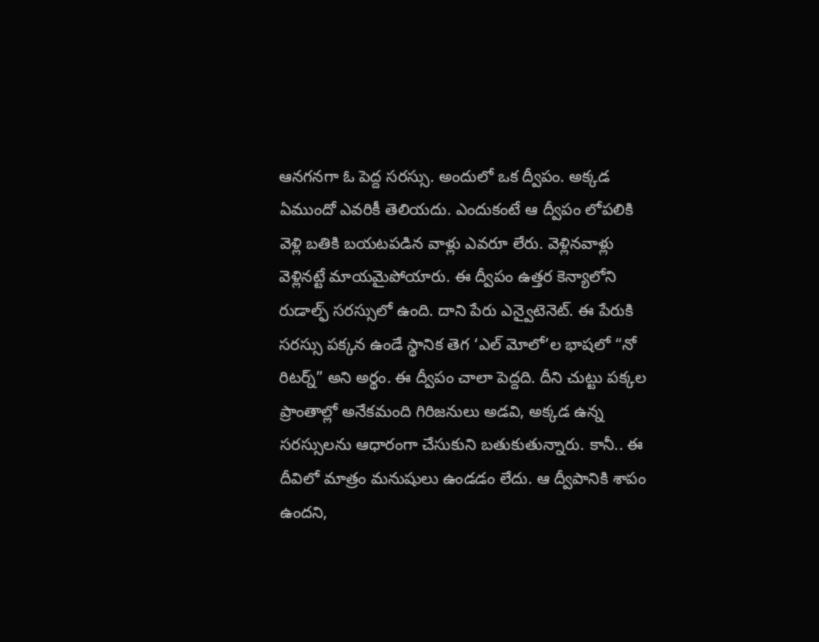ఆనగనగా ఓ పెద్ద సరస్సు. అందులో ఒక ద్వీపం. అక్కడ ఏముందో ఎవరికీ తెలియదు. ఎందుకంటే ఆ ద్వీపం లోపలికి వెళ్లి బతికి బయటపడిన వాళ్లు ఎవరూ లేరు. వెళ్లినవాళ్లు వెళ్లినట్టే మాయమైపోయారు. ఈ ద్వీపం ఉత్తర కెన్యాలోని రుడాల్ఫ్ సరస్సులో ఉంది. దాని పేరు ఎన్వైటెనెట్. ఈ పేరుకి సరస్సు పక్కన ఉండే స్థానిక తెగ ‘ఎల్ మోలో’ల భాషలో “నో రిటర్న్” అని అర్థం. ఈ ద్వీపం చాలా పెద్దది. దీని చుట్టు పక్కల ప్రాంతాల్లో అనేకమంది గిరిజనులు అడవి, అక్కడ ఉన్న సరస్సులను ఆధారంగా చేసుకుని బతుకుతున్నారు. కానీ.. ఈ దీవిలో మాత్రం మనుషులు ఉండడం లేదు. ఆ ద్వీపానికి శాపం ఉందని,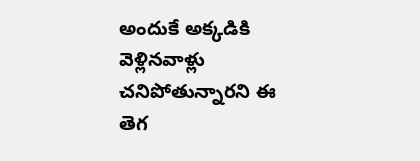అందుకే అక్కడికి వెళ్లినవాళ్లు చనిపోతున్నారని ఈ తెగ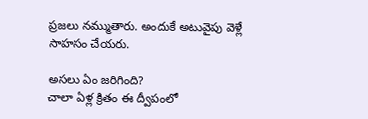ప్రజలు నమ్ముతారు. అందుకే అటువైపు వెళ్లే సాహసం చేయరు.

అసలు ఏం జరిగింది?
చాలా ఏళ్ల క్రితం ఈ ద్వీపంలో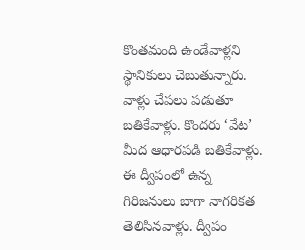కొంతమంది ఉండేవాళ్లని స్థానికులు చెబుతున్నారు. వాళ్లు చేపలు పడుతూ బతికేవాళ్లు. కొందరు ‘వేట’ మీద ఆధారపడి బతికేవాళ్లు. ఈ ద్వీపంలో ఉన్న గిరిజనులు బాగా నాగరికత తెలిసినవాళ్లు. ద్వీపం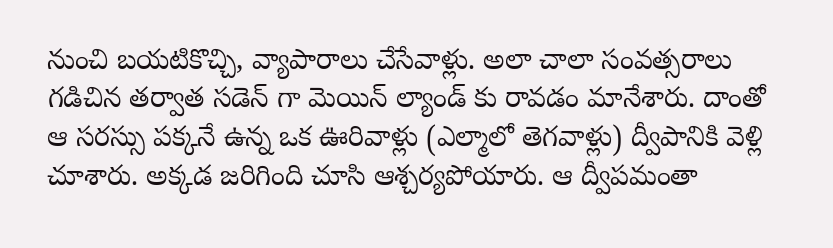నుంచి బయటికొచ్చి, వ్యాపారాలు చేసేవాళ్లు. అలా చాలా సంవత్సరాలు గడిచిన తర్వాత సడెన్ గా మెయిన్ ల్యాండ్ కు రావడం మానేశారు. దాంతో ఆ సరస్సు పక్కనే ఉన్న ఒక ఊరివాళ్లు (ఎల్మాలో తెగవాళ్లు) ద్వీపానికి వెళ్లి చూశారు. అక్కడ జరిగింది చూసి ఆశ్చర్యపోయారు. ఆ ద్వీపమంతా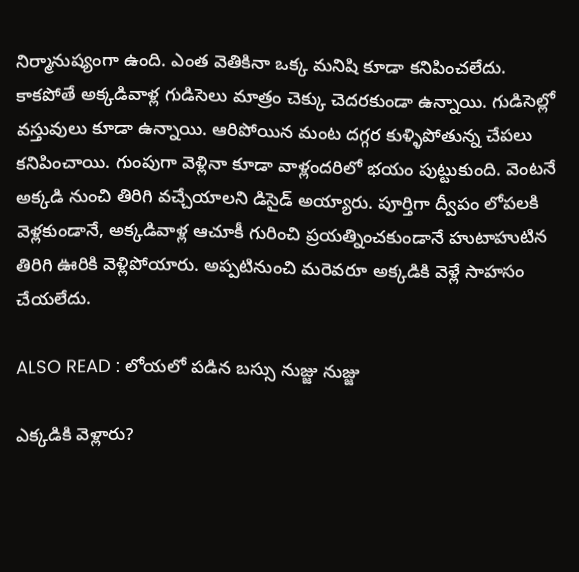నిర్మానుష్యంగా ఉంది. ఎంత వెతికినా ఒక్క మనిషి కూడా కనిపించలేదు. కాకపోతే అక్కడివాళ్ల గుడిసెలు మాత్రం చెక్కు చెదరకుండా ఉన్నాయి. గుడిసెల్లో వస్తువులు కూడా ఉన్నాయి. ఆరిపోయిన మంట దగ్గర కుళ్ళిపోతున్న చేపలు కనిపించాయి. గుంపుగా వెళ్లినా కూడా వాళ్లందరిలో భయం పుట్టుకుంది. వెంటనే అక్కడి నుంచి తిరిగి వచ్చేయాలని డిసైడ్ అయ్యారు. పూర్తిగా ద్వీపం లోపలకి వెళ్లకుండానే, అక్కడివాళ్ల ఆచూకీ గురించి ప్రయత్నించకుండానే హుటాహుటిన తిరిగి ఊరికి వెళ్లిపోయారు. అప్పటినుంచి మరెవరూ అక్కడికి వెళ్లే సాహసం చేయలేదు.

ALSO READ : లోయలో పడిన బస్సు నుజ్జు నుజ్జు

ఎక్కడికి వెళ్లారు?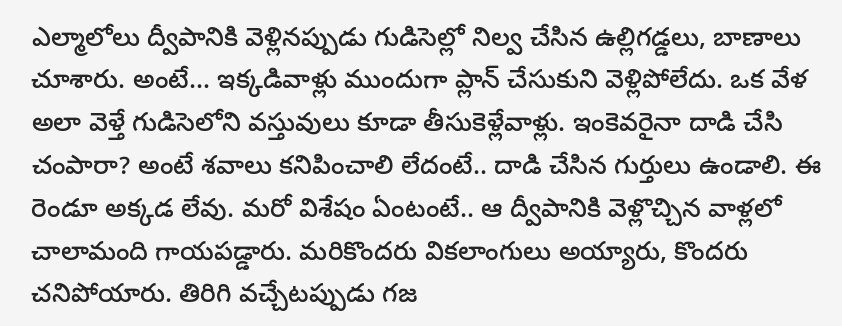ఎల్మాలోలు ద్వీపానికి వెళ్లినప్పుడు గుడిసెల్లో నిల్వ చేసిన ఉల్లిగడ్డలు, బాణాలు చూశారు. అంటే… ఇక్కడివాళ్లు ముందుగా ప్లాన్ చేసుకుని వెళ్లిపోలేదు. ఒక వేళ అలా వెళ్తే గుడిసెలోని వస్తువులు కూడా తీసుకెళ్లేవాళ్లు. ఇంకెవరైనా దాడి చేసి చంపారా? అంటే శవాలు కనిపించాలి లేదంటే.. దాడి చేసిన గుర్తులు ఉండాలి. ఈ రెండూ అక్కడ లేవు. మరో విశేషం ఏంటంటే.. ఆ ద్వీపానికి వెళ్లొచ్చిన వాళ్లలో చాలామంది గాయపడ్డారు. మరికొందరు వికలాంగులు అయ్యారు, కొందరు చనిపోయారు. తిరిగి వచ్చేటప్పుడు గజ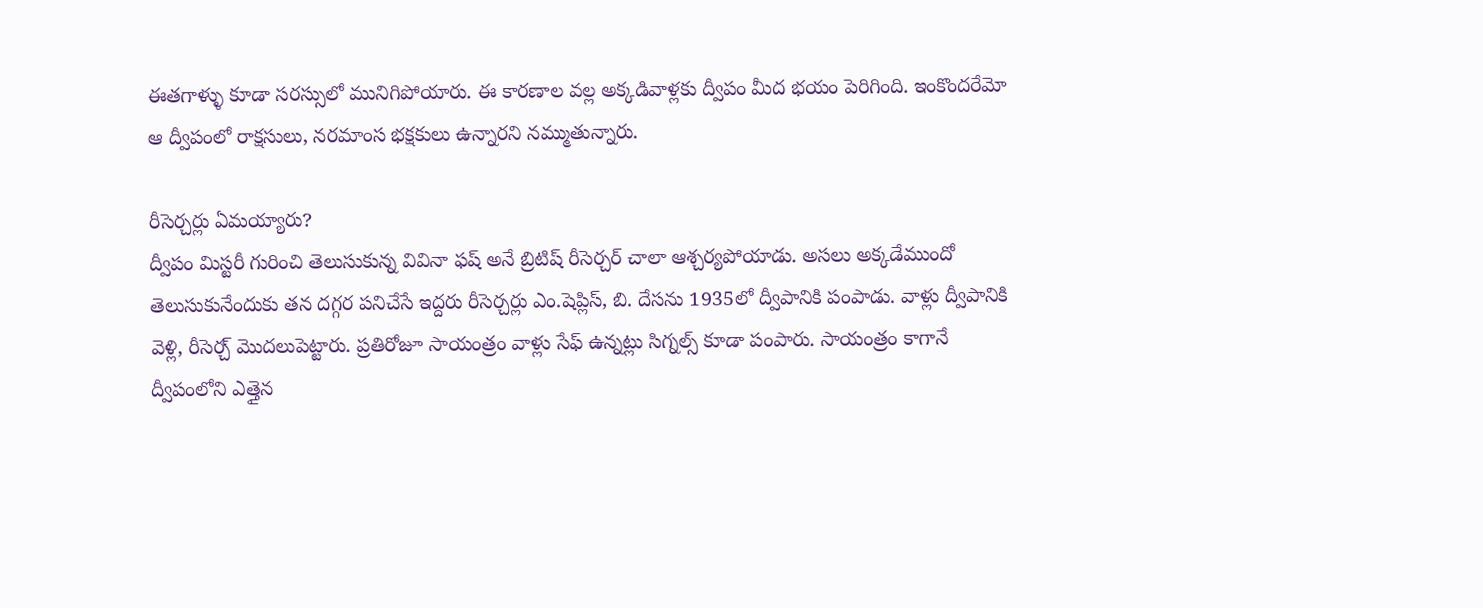ఈతగాళ్ళు కూడా సరస్సులో మునిగిపోయారు. ఈ కారణాల వల్ల అక్కడివాళ్లకు ద్వీపం మీద భయం పెరిగింది. ఇంకొందరేమో ఆ ద్వీపంలో రాక్షసులు, నరమాంస భక్షకులు ఉన్నారని నమ్ముతున్నారు.

రీసెర్చర్లు ఏమయ్యారు?
ద్వీపం మిస్టరీ గురించి తెలుసుకున్న వివినా ఫష్ అనే బ్రిటిష్ రీసెర్చర్ చాలా ఆశ్చర్యపోయాడు. అసలు అక్కడేముందో తెలుసుకునేందుకు తన దగ్గర పనిచేసే ఇద్దరు రీసెర్చర్లు ఎం.షెప్లిస్, బి. దేసను 1935లో ద్వీపానికి పంపాడు. వాళ్లు ద్వీపానికి వెళ్లి, రీసెర్చ్ మొదలుపెట్టారు. ప్రతిరోజూ సాయంత్రం వాళ్లు సేఫ్ ఉన్నట్లు సిగ్నల్స్ కూడా పంపారు. సాయంత్రం కాగానే ద్వీపంలోని ఎత్తైన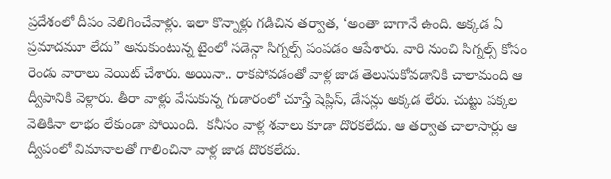ప్రదేశంలో దీపం వెలిగించేవాళ్లు. ఇలా కొన్నాళ్లు గడిచిన తర్వాత, ‘అంతా బాగానే ఉంది. అక్కడ ఏ ప్రమాదమూ లేదు” అనుకుంటున్న టైంలో సడెన్గా సిగ్నల్స్ పంపడం ఆపేశారు. వారి నుంచి సిగ్నల్స్ కోసం రెండు వారాలు వెయిట్ చేశారు. అయినా.. రాకపోవడంతో వాళ్ల జాడ తెలుసుకోవడానికి చాలామంది ఆ ద్వీపానికి వెళ్లారు. తీరా వాళ్లు వేసుకున్న గుడారంలో చూస్తే షెప్లిస్, డేసన్లు అక్కడ లేరు. చుట్టు పక్కల వెతికినా లాభం లేకుండా పోయింది.  కనీసం వాళ్ల శవాలు కూడా దొరకలేదు. ఆ తర్వాత చాలాసార్లు ఆ ద్వీపంలో విమానాలతో గాలించినా వాళ్ల జాడ దొరకలేదు.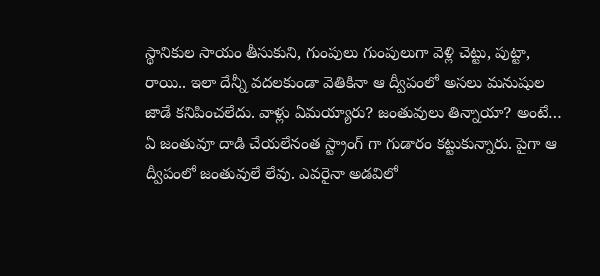స్థానికుల సాయం తీసుకుని, గుంపులు గుంపులుగా వెళ్లి చెట్టు, పుట్టా, రాయి.. ఇలా దేన్నీ వదలకుండా వెతికినా ఆ ద్వీపంలో అసలు మనుషుల జాడే కనిపించలేదు. వాళ్లు ఏమయ్యారు? జంతువులు తిన్నాయా? అంటే… ఏ జంతువూ దాడి చేయలేనంత స్ట్రాంగ్ గా గుడారం కట్టుకున్నారు. పైగా ఆ ద్వీపంలో జంతువులే లేవు. ఎవరైనా అడవిలో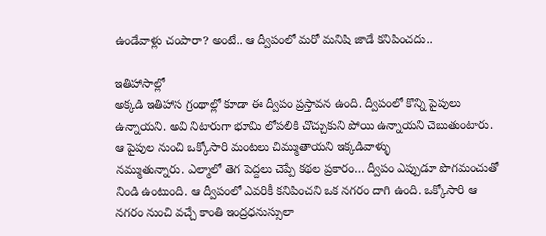ఉండేవాళ్లు చంపారా? అంటే.. ఆ ద్వీపంలో మరో మనిషి జాడే కనిపించదు..

ఇతిహాసాల్లో
అక్కడి ఇతిహాస గ్రంథాల్లో కూడా ఈ ద్వీపం ప్రస్తావన ఉంది. ద్వీపంలో కొన్ని పైపులు ఉన్నాయని. అవి నిటారుగా భూమి లోపలికి చొచ్చుకుని పోయి ఉన్నాయని చెబుతుంటారు. ఆ పైపుల నుంచి ఒక్కోసారి మంటలు చిమ్ముతాయని ఇక్కడివాళ్ళు
నమ్ముతున్నారు. ఎల్మాలో తెగ పెద్దలు చెప్పే కథల ప్రకారం… ద్వీపం ఎప్పుడూ పొగమంచుతో నిండి ఉంటుంది. ఆ ద్వీపంలో ఎవరికీ కనిపించని ఒక నగరం దాగి ఉంది. ఒక్కోసారి ఆ నగరం నుంచి వచ్చే కాంతి ఇంద్రధనుస్సులా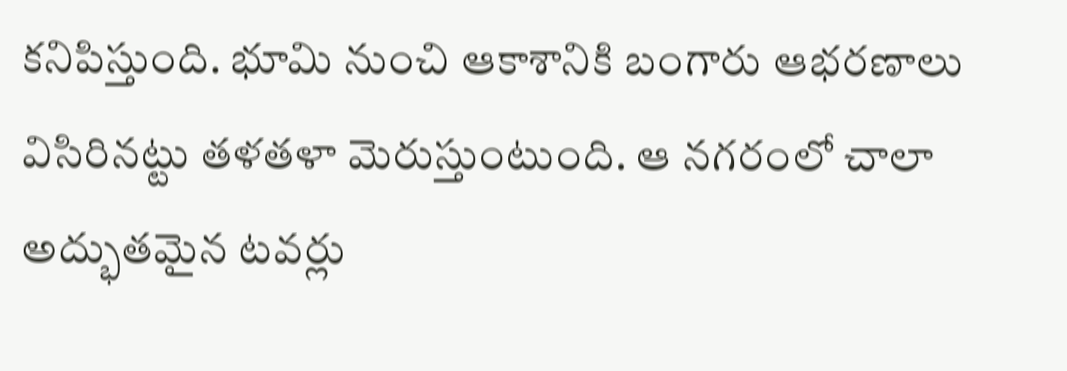కనిపిస్తుంది. భూమి నుంచి ఆకాశానికి బంగారు ఆభరణాలు విసిరినట్టు తళతళా మెరుస్తుంటుంది. ఆ నగరంలో చాలా అద్భుతమైన టవర్లు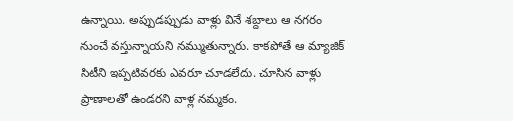ఉన్నాయి. అప్పుడప్పుడు వాళ్లు వినే శబ్దాలు ఆ నగరం నుంచే వస్తున్నాయని నమ్ముతున్నారు. కాకపోతే ఆ మ్యాజిక్ సిటీని ఇప్పటివరకు ఎవరూ చూడలేదు. చూసిన వాళ్లు ప్రాణాలతో ఉండరని వాళ్ల నమ్మకం.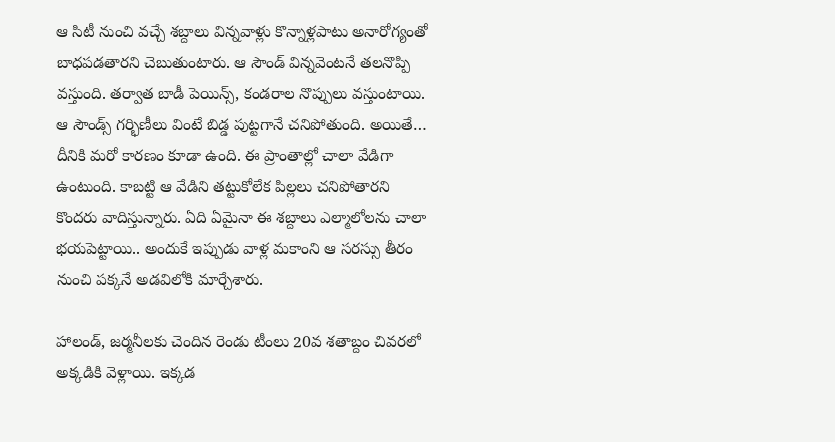ఆ సిటీ నుంచి వచ్చే శబ్దాలు విన్నవాళ్లు కొన్నాళ్లపాటు అనారోగ్యంతో బాధపడతారని చెబుతుంటారు. ఆ సౌండ్ విన్నవెంటనే తలనొప్పి వస్తుంది. తర్వాత బాడీ పెయిన్స్, కండరాల నొప్పులు వస్తుంటాయి. ఆ సౌండ్స్ గర్భిణీలు వింటే బిడ్డ పుట్టగానే చనిపోతుంది. అయితే… దీనికి మరో కారణం కూడా ఉంది. ఈ ప్రాంతాల్లో చాలా వేడిగా ఉంటుంది. కాబట్టి ఆ వేడిని తట్టుకోలేక పిల్లలు చనిపోతారని కొందరు వాదిస్తున్నారు. ఏది ఏమైనా ఈ శబ్దాలు ఎల్మాలోలను చాలా భయపెట్టాయి.. అందుకే ఇప్పుడు వాళ్ల మకాంని ఆ సరస్సు తీరం నుంచి పక్కనే అడవిలోకి మార్చేశారు.

హాలండ్, జర్మనీలకు చెందిన రెండు టీంలు 20వ శతాబ్దం చివరలో అక్కడికి వెళ్లాయి. ఇక్కడ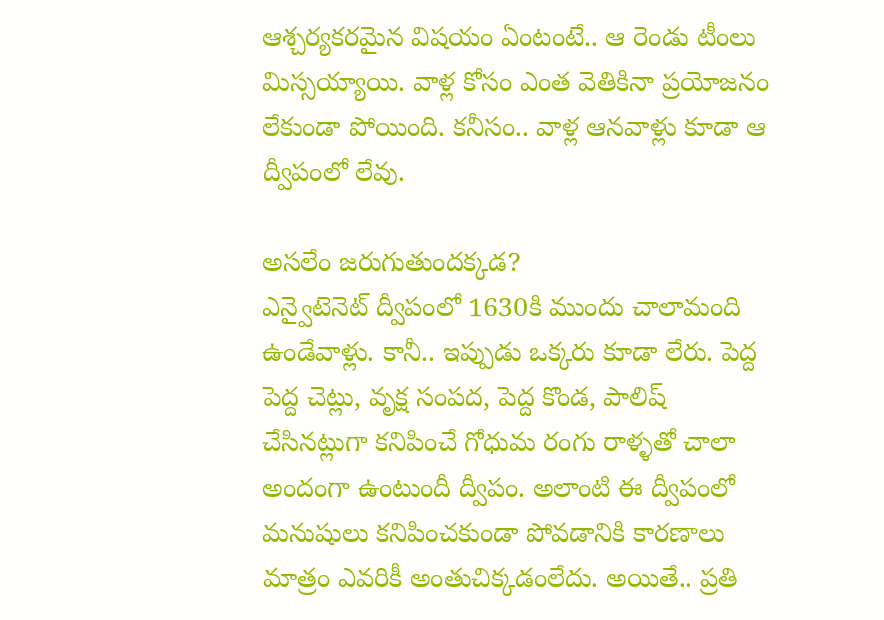ఆశ్చర్యకరమైన విషయం ఏంటంటే.. ఆ రెండు టీంలు మిస్సయ్యాయి. వాళ్ల కోసం ఎంత వెతికినా ప్రయోజనం లేకుండా పోయింది. కనీసం.. వాళ్ల ఆనవాళ్లు కూడా ఆ ద్వీపంలో లేవు.

అసలేం జరుగుతుందక్కడ?
ఎన్వైటెనెట్ ద్వీపంలో 1630కి ముందు చాలామంది ఉండేవాళ్లు. కానీ.. ఇప్పుడు ఒక్కరు కూడా లేరు. పెద్ద పెద్ద చెట్లు, వృక్ష సంపద, పెద్ద కొండ, పాలిష్ చేసినట్లుగా కనిపించే గోధుమ రంగు రాళ్ళతో చాలా అందంగా ఉంటుందీ ద్వీపం. అలాంటి ఈ ద్వీపంలో మనుషులు కనిపించకుండా పోవడానికి కారణాలు మాత్రం ఎవరికీ అంతుచిక్కడంలేదు. అయితే.. ప్రతి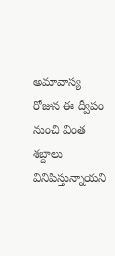అమావాస్య రోజున ఈ ద్వీపం నుంచి వింత శబ్దాలు వినిపిస్తున్నాయని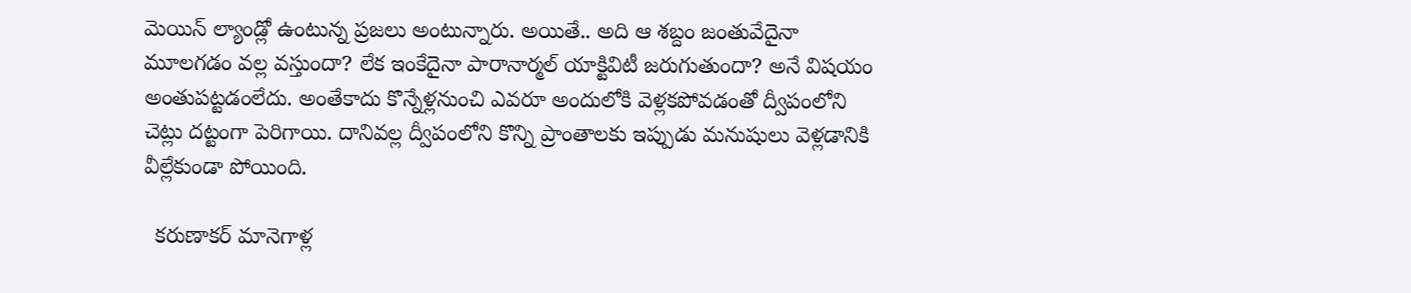మెయిన్ ల్యాండ్లో ఉంటున్న ప్రజలు అంటున్నారు. అయితే.. అది ఆ శబ్దం జంతువేదైనా మూలగడం వల్ల వస్తుందా? లేక ఇంకేదైనా పారానార్మల్ యాక్టివిటీ జరుగుతుందా? అనే విషయం అంతుపట్టడంలేదు. అంతేకాదు కొన్నేళ్లనుంచి ఎవరూ అందులోకి వెళ్లకపోవడంతో ద్వీపంలోని చెట్లు దట్టంగా పెరిగాయి. దానివల్ల ద్వీపంలోని కొన్ని ప్రాంతాలకు ఇప్పుడు మనుషులు వెళ్లడానికి వీల్లేకుండా పోయింది.

  కరుణాకర్ మానెగాళ్ల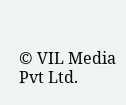© VIL Media Pvt Ltd.